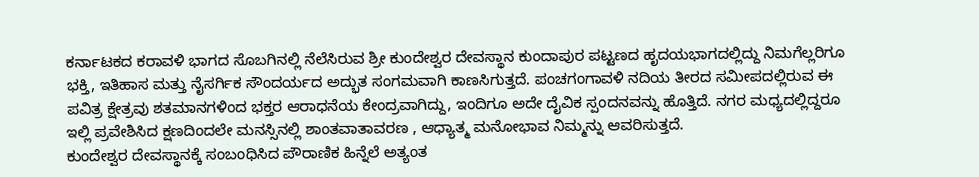ಕರ್ನಾಟಕದ ಕರಾವಳಿ ಭಾಗದ ಸೊಬಗಿನಲ್ಲಿ ನೆಲೆಸಿರುವ ಶ್ರೀ ಕುಂದೇಶ್ವರ ದೇವಸ್ಥಾನ ಕುಂದಾಪುರ ಪಟ್ಟಣದ ಹೃದಯಭಾಗದಲ್ಲಿದ್ದು ನಿಮಗೆಲ್ಲರಿಗೂ ಭಕ್ತಿ, ಇತಿಹಾಸ ಮತ್ತು ನೈಸರ್ಗಿಕ ಸೌಂದರ್ಯದ ಅದ್ಭುತ ಸಂಗಮವಾಗಿ ಕಾಣಸಿಗುತ್ತದೆ. ಪಂಚಗಂಗಾವಳಿ ನದಿಯ ತೀರದ ಸಮೀಪದಲ್ಲಿರುವ ಈ ಪವಿತ್ರ ಕ್ಷೇತ್ರವು ಶತಮಾನಗಳಿಂದ ಭಕ್ತರ ಆರಾಧನೆಯ ಕೇಂದ್ರವಾಗಿದ್ದು, ಇಂದಿಗೂ ಅದೇ ದೈವಿಕ ಸ್ಪಂದನವನ್ನು ಹೊತ್ತಿದೆ. ನಗರ ಮಧ್ಯದಲ್ಲಿದ್ದರೂ ಇಲ್ಲಿ ಪ್ರವೇಶಿಸಿದ ಕ್ಷಣದಿಂದಲೇ ಮನಸ್ಸಿನಲ್ಲಿ ಶಾಂತವಾತಾವರಣ , ಆಧ್ಯಾತ್ಮ ಮನೋಭಾವ ನಿಮ್ಮನ್ನು ಆವರಿಸುತ್ತದೆ.
ಕುಂದೇಶ್ವರ ದೇವಸ್ಥಾನಕ್ಕೆ ಸಂಬಂಧಿಸಿದ ಪೌರಾಣಿಕ ಹಿನ್ನೆಲೆ ಅತ್ಯಂತ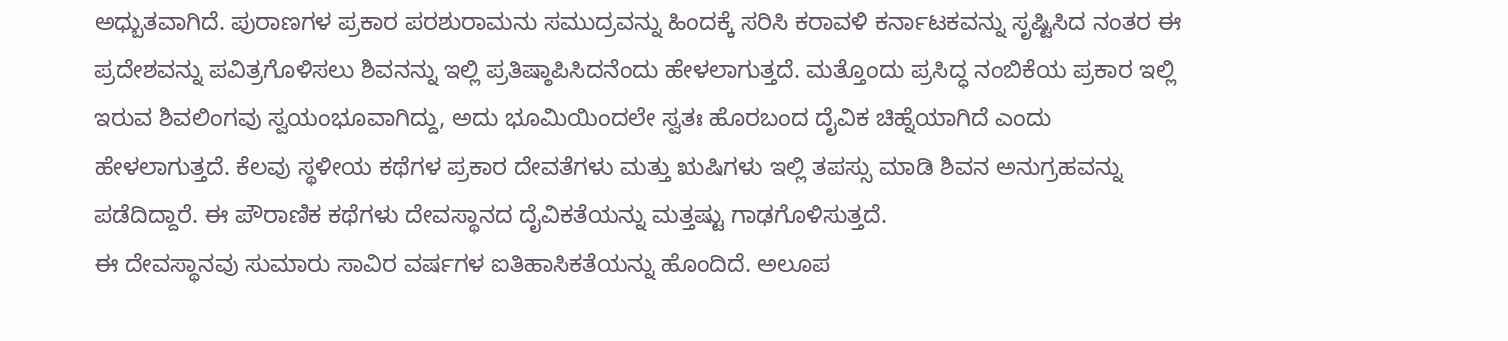ಅಧ್ಬುತವಾಗಿದೆ. ಪುರಾಣಗಳ ಪ್ರಕಾರ ಪರಶುರಾಮನು ಸಮುದ್ರವನ್ನು ಹಿಂದಕ್ಕೆ ಸರಿಸಿ ಕರಾವಳಿ ಕರ್ನಾಟಕವನ್ನು ಸೃಷ್ಟಿಸಿದ ನಂತರ ಈ ಪ್ರದೇಶವನ್ನು ಪವಿತ್ರಗೊಳಿಸಲು ಶಿವನನ್ನು ಇಲ್ಲಿ ಪ್ರತಿಷ್ಠಾಪಿಸಿದನೆಂದು ಹೇಳಲಾಗುತ್ತದೆ. ಮತ್ತೊಂದು ಪ್ರಸಿದ್ಧ ನಂಬಿಕೆಯ ಪ್ರಕಾರ ಇಲ್ಲಿ ಇರುವ ಶಿವಲಿಂಗವು ಸ್ವಯಂಭೂವಾಗಿದ್ದು, ಅದು ಭೂಮಿಯಿಂದಲೇ ಸ್ವತಃ ಹೊರಬಂದ ದೈವಿಕ ಚಿಹ್ನೆಯಾಗಿದೆ ಎಂದು ಹೇಳಲಾಗುತ್ತದೆ. ಕೆಲವು ಸ್ಥಳೀಯ ಕಥೆಗಳ ಪ್ರಕಾರ ದೇವತೆಗಳು ಮತ್ತು ಋಷಿಗಳು ಇಲ್ಲಿ ತಪಸ್ಸು ಮಾಡಿ ಶಿವನ ಅನುಗ್ರಹವನ್ನು ಪಡೆದಿದ್ದಾರೆ. ಈ ಪೌರಾಣಿಕ ಕಥೆಗಳು ದೇವಸ್ಥಾನದ ದೈವಿಕತೆಯನ್ನು ಮತ್ತಷ್ಟು ಗಾಢಗೊಳಿಸುತ್ತದೆ.
ಈ ದೇವಸ್ಥಾನವು ಸುಮಾರು ಸಾವಿರ ವರ್ಷಗಳ ಐತಿಹಾಸಿಕತೆಯನ್ನು ಹೊಂದಿದೆ. ಅಲೂಪ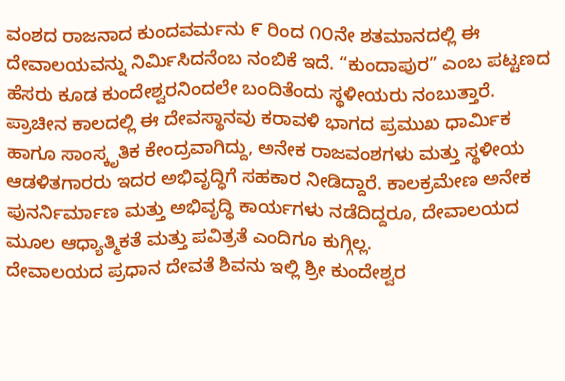ವಂಶದ ರಾಜನಾದ ಕುಂದವರ್ಮನು ೯ ರಿಂದ ೧೦ನೇ ಶತಮಾನದಲ್ಲಿ ಈ ದೇವಾಲಯವನ್ನು ನಿರ್ಮಿಸಿದನೆಂಬ ನಂಬಿಕೆ ಇದೆ. “ಕುಂದಾಪುರ” ಎಂಬ ಪಟ್ಟಣದ ಹೆಸರು ಕೂಡ ಕುಂದೇಶ್ವರನಿಂದಲೇ ಬಂದಿತೆಂದು ಸ್ಥಳೀಯರು ನಂಬುತ್ತಾರೆ. ಪ್ರಾಚೀನ ಕಾಲದಲ್ಲಿ ಈ ದೇವಸ್ಥಾನವು ಕರಾವಳಿ ಭಾಗದ ಪ್ರಮುಖ ಧಾರ್ಮಿಕ ಹಾಗೂ ಸಾಂಸ್ಕೃತಿಕ ಕೇಂದ್ರವಾಗಿದ್ದು, ಅನೇಕ ರಾಜವಂಶಗಳು ಮತ್ತು ಸ್ಥಳೀಯ ಆಡಳಿತಗಾರರು ಇದರ ಅಭಿವೃದ್ಧಿಗೆ ಸಹಕಾರ ನೀಡಿದ್ದಾರೆ. ಕಾಲಕ್ರಮೇಣ ಅನೇಕ ಪುನರ್ನಿರ್ಮಾಣ ಮತ್ತು ಅಭಿವೃದ್ಧಿ ಕಾರ್ಯಗಳು ನಡೆದಿದ್ದರೂ, ದೇವಾಲಯದ ಮೂಲ ಆಧ್ಯಾತ್ಮಿಕತೆ ಮತ್ತು ಪವಿತ್ರತೆ ಎಂದಿಗೂ ಕುಗ್ಗಿಲ್ಲ.
ದೇವಾಲಯದ ಪ್ರಧಾನ ದೇವತೆ ಶಿವನು ಇಲ್ಲಿ ಶ್ರೀ ಕುಂದೇಶ್ವರ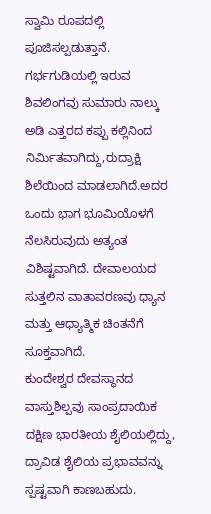ಸ್ವಾಮಿ ರೂಪದಲ್ಲಿ ಪೂಜಿಸಲ್ಪಡುತ್ತಾನೆ. ಗರ್ಭಗುಡಿಯಲ್ಲಿ ಇರುವ ಶಿವಲಿಂಗವು ಸುಮಾರು ನಾಲ್ಕು ಅಡಿ ಎತ್ತರದ ಕಪ್ಪು ಕಲ್ಲಿನಿಂದ ನಿರ್ಮಿತವಾಗಿದ್ದು,ರುದ್ರಾಕ್ಷಿ ಶಿಲೆಯಿಂದ ಮಾಡಲಾಗಿದೆ.ಅದರ ಒಂದು ಭಾಗ ಭೂಮಿಯೊಳಗೆ ನೆಲಸಿರುವುದು ಅತ್ಯಂತ ವಿಶಿಷ್ಟವಾಗಿದೆ. ದೇವಾಲಯದ ಸುತ್ತಲಿನ ವಾತಾವರಣವು ಧ್ಯಾನ ಮತ್ತು ಆಧ್ಯಾತ್ಮಿಕ ಚಿಂತನೆಗೆ ಸೂಕ್ತವಾಗಿದೆ.
ಕುಂದೇಶ್ವರ ದೇವಸ್ಥಾನದ ವಾಸ್ತುಶಿಲ್ಪವು ಸಾಂಪ್ರದಾಯಿಕ ದಕ್ಷಿಣ ಭಾರತೀಯ ಶೈಲಿಯಲ್ಲಿದ್ದು, ದ್ರಾವಿಡ ಶೈಲಿಯ ಪ್ರಭಾವವನ್ನು ಸ್ಪಷ್ಟವಾಗಿ ಕಾಣಬಹುದು.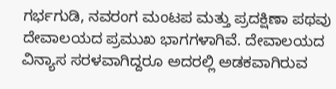ಗರ್ಭಗುಡಿ, ನವರಂಗ ಮಂಟಪ ಮತ್ತು ಪ್ರದಕ್ಷಿಣಾ ಪಥವು ದೇವಾಲಯದ ಪ್ರಮುಖ ಭಾಗಗಳಾಗಿವೆ. ದೇವಾಲಯದ ವಿನ್ಯಾಸ ಸರಳವಾಗಿದ್ದರೂ ಅದರಲ್ಲಿ ಅಡಕವಾಗಿರುವ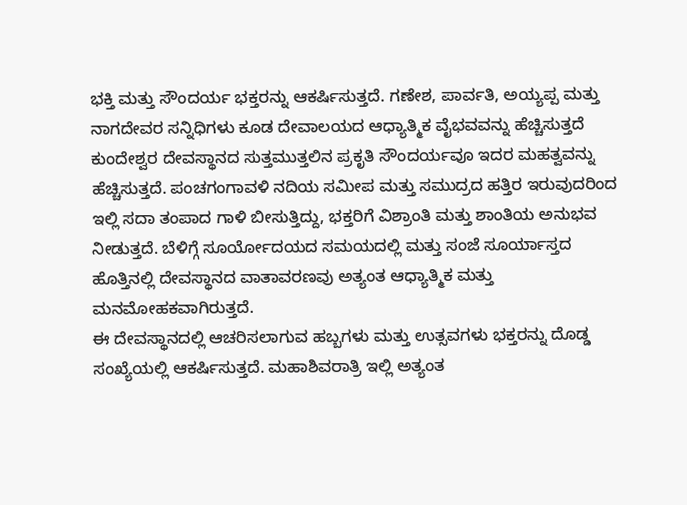ಭಕ್ತಿ ಮತ್ತು ಸೌಂದರ್ಯ ಭಕ್ತರನ್ನು ಆಕರ್ಷಿಸುತ್ತದೆ. ಗಣೇಶ, ಪಾರ್ವತಿ, ಅಯ್ಯಪ್ಪ ಮತ್ತು ನಾಗದೇವರ ಸನ್ನಿಧಿಗಳು ಕೂಡ ದೇವಾಲಯದ ಆಧ್ಯಾತ್ಮಿಕ ವೈಭವವನ್ನು ಹೆಚ್ಚಿಸುತ್ತದೆ
ಕುಂದೇಶ್ವರ ದೇವಸ್ಥಾನದ ಸುತ್ತಮುತ್ತಲಿನ ಪ್ರಕೃತಿ ಸೌಂದರ್ಯವೂ ಇದರ ಮಹತ್ವವನ್ನು ಹೆಚ್ಚಿಸುತ್ತದೆ. ಪಂಚಗಂಗಾವಳಿ ನದಿಯ ಸಮೀಪ ಮತ್ತು ಸಮುದ್ರದ ಹತ್ತಿರ ಇರುವುದರಿಂದ ಇಲ್ಲಿ ಸದಾ ತಂಪಾದ ಗಾಳಿ ಬೀಸುತ್ತಿದ್ದು, ಭಕ್ತರಿಗೆ ವಿಶ್ರಾಂತಿ ಮತ್ತು ಶಾಂತಿಯ ಅನುಭವ ನೀಡುತ್ತದೆ. ಬೆಳಿಗ್ಗೆ ಸೂರ್ಯೋದಯದ ಸಮಯದಲ್ಲಿ ಮತ್ತು ಸಂಜೆ ಸೂರ್ಯಾಸ್ತದ ಹೊತ್ತಿನಲ್ಲಿ ದೇವಸ್ಥಾನದ ವಾತಾವರಣವು ಅತ್ಯಂತ ಆಧ್ಯಾತ್ಮಿಕ ಮತ್ತು ಮನಮೋಹಕವಾಗಿರುತ್ತದೆ.
ಈ ದೇವಸ್ಥಾನದಲ್ಲಿ ಆಚರಿಸಲಾಗುವ ಹಬ್ಬಗಳು ಮತ್ತು ಉತ್ಸವಗಳು ಭಕ್ತರನ್ನು ದೊಡ್ಡ ಸಂಖ್ಯೆಯಲ್ಲಿ ಆಕರ್ಷಿಸುತ್ತದೆ. ಮಹಾಶಿವರಾತ್ರಿ ಇಲ್ಲಿ ಅತ್ಯಂತ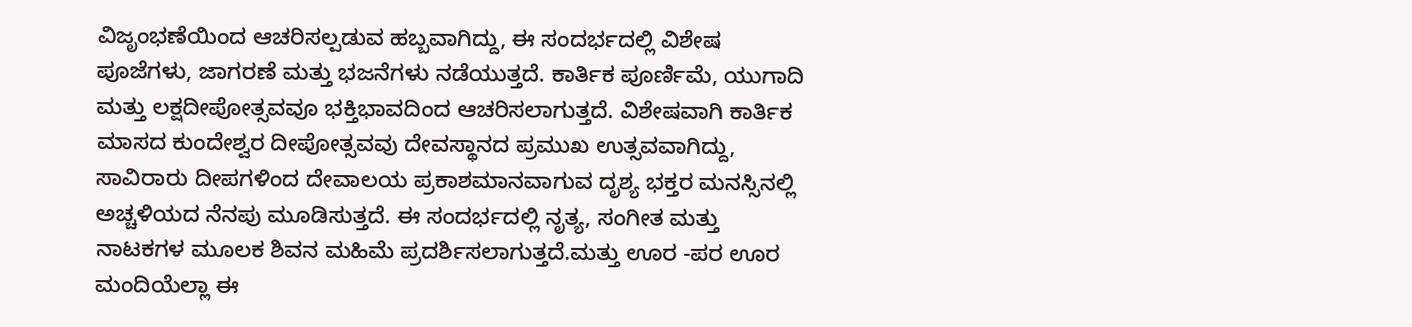ವಿಜೃಂಭಣೆಯಿಂದ ಆಚರಿಸಲ್ಪಡುವ ಹಬ್ಬವಾಗಿದ್ದು, ಈ ಸಂದರ್ಭದಲ್ಲಿ ವಿಶೇಷ ಪೂಜೆಗಳು, ಜಾಗರಣೆ ಮತ್ತು ಭಜನೆಗಳು ನಡೆಯುತ್ತದೆ. ಕಾರ್ತಿಕ ಪೂರ್ಣಿಮೆ, ಯುಗಾದಿ ಮತ್ತು ಲಕ್ಷದೀಪೋತ್ಸವವೂ ಭಕ್ತಿಭಾವದಿಂದ ಆಚರಿಸಲಾಗುತ್ತದೆ. ವಿಶೇಷವಾಗಿ ಕಾರ್ತಿಕ ಮಾಸದ ಕುಂದೇಶ್ವರ ದೀಪೋತ್ಸವವು ದೇವಸ್ಥಾನದ ಪ್ರಮುಖ ಉತ್ಸವವಾಗಿದ್ದು, ಸಾವಿರಾರು ದೀಪಗಳಿಂದ ದೇವಾಲಯ ಪ್ರಕಾಶಮಾನವಾಗುವ ದೃಶ್ಯ ಭಕ್ತರ ಮನಸ್ಸಿನಲ್ಲಿ ಅಚ್ಚಳಿಯದ ನೆನಪು ಮೂಡಿಸುತ್ತದೆ. ಈ ಸಂದರ್ಭದಲ್ಲಿ ನೃತ್ಯ, ಸಂಗೀತ ಮತ್ತು ನಾಟಕಗಳ ಮೂಲಕ ಶಿವನ ಮಹಿಮೆ ಪ್ರದರ್ಶಿಸಲಾಗುತ್ತದೆ.ಮತ್ತು ಊರ -ಪರ ಊರ ಮಂದಿಯೆಲ್ಲಾ ಈ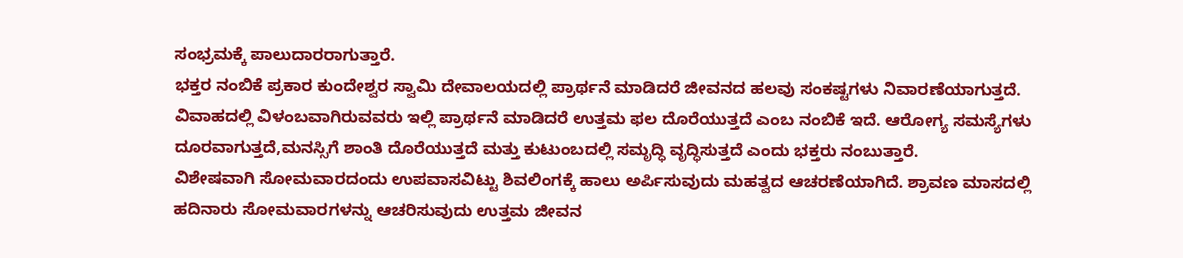ಸಂಭ್ರಮಕ್ಕೆ ಪಾಲುದಾರರಾಗುತ್ತಾರೆ.
ಭಕ್ತರ ನಂಬಿಕೆ ಪ್ರಕಾರ ಕುಂದೇಶ್ವರ ಸ್ವಾಮಿ ದೇವಾಲಯದಲ್ಲಿ ಪ್ರಾರ್ಥನೆ ಮಾಡಿದರೆ ಜೀವನದ ಹಲವು ಸಂಕಷ್ಟಗಳು ನಿವಾರಣೆಯಾಗುತ್ತದೆ. ವಿವಾಹದಲ್ಲಿ ವಿಳಂಬವಾಗಿರುವವರು ಇಲ್ಲಿ ಪ್ರಾರ್ಥನೆ ಮಾಡಿದರೆ ಉತ್ತಮ ಫಲ ದೊರೆಯುತ್ತದೆ ಎಂಬ ನಂಬಿಕೆ ಇದೆ. ಆರೋಗ್ಯ ಸಮಸ್ಯೆಗಳು ದೂರವಾಗುತ್ತದೆ,ಮನಸ್ಸಿಗೆ ಶಾಂತಿ ದೊರೆಯುತ್ತದೆ ಮತ್ತು ಕುಟುಂಬದಲ್ಲಿ ಸಮೃದ್ಧಿ ವೃದ್ಧಿಸುತ್ತದೆ ಎಂದು ಭಕ್ತರು ನಂಬುತ್ತಾರೆ.
ವಿಶೇಷವಾಗಿ ಸೋಮವಾರದಂದು ಉಪವಾಸವಿಟ್ಟು ಶಿವಲಿಂಗಕ್ಕೆ ಹಾಲು ಅರ್ಪಿಸುವುದು ಮಹತ್ವದ ಆಚರಣೆಯಾಗಿದೆ. ಶ್ರಾವಣ ಮಾಸದಲ್ಲಿ ಹದಿನಾರು ಸೋಮವಾರಗಳನ್ನು ಆಚರಿಸುವುದು ಉತ್ತಮ ಜೀವನ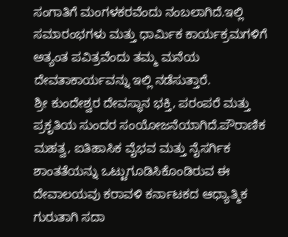ಸಂಗಾತಿಗೆ ಮಂಗಳಕರವೆಂದು ನಂಬಲಾಗಿದೆ.ಇಲ್ಲಿ ಸಮಾರಂಭಗಳು ಮತ್ತು ಧಾರ್ಮಿಕ ಕಾರ್ಯಕ್ರಮಗಳಿಗೆ ಅತ್ಯಂತ ಪವಿತ್ರವೆಂದು ತಮ್ಮ ಮನೆಯ ದೇವತಾಕಾರ್ಯವನ್ನು ಇಲ್ಲಿ ನಡೆಸುತ್ತಾರೆ.
ಶ್ರೀ ಕುಂದೇಶ್ವರ ದೇವಸ್ಥಾನ ಭಕ್ತಿ, ಪರಂಪರೆ ಮತ್ತು ಪ್ರಕೃತಿಯ ಸುಂದರ ಸಂಯೋಜನೆಯಾಗಿದೆ.ಪೌರಾಣಿಕ ಮಹತ್ವ, ಐತಿಹಾಸಿಕ ವೈಭವ ಮತ್ತು ನೈಸರ್ಗಿಕ ಶಾಂತತೆಯನ್ನು ಒಟ್ಟುಗೂಡಿಸಿಕೊಂಡಿರುವ ಈ ದೇವಾಲಯವು ಕರಾವಳಿ ಕರ್ನಾಟಕದ ಆಧ್ಯಾತ್ಮಿಕ ಗುರುತಾಗಿ ಸದಾ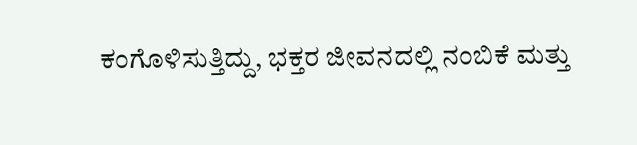ಕಂಗೊಳಿಸುತ್ತಿದ್ದು, ಭಕ್ತರ ಜೀವನದಲ್ಲಿ ನಂಬಿಕೆ ಮತ್ತು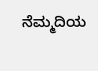ನೆಮ್ಮದಿಯ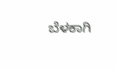ಬೆಳಕಾಗಿ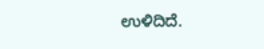ಉಳಿದಿದೆ.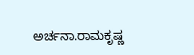ಅರ್ಚನಾ.ರಾಮಕೃಷ್ಣ